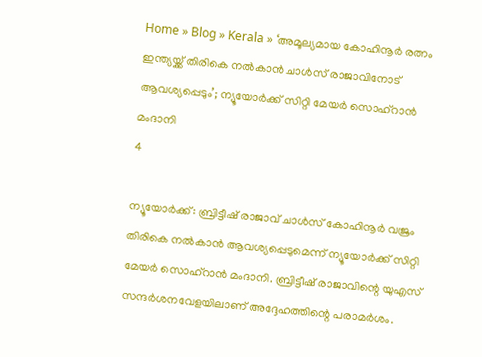Home » Blog » Kerala » ‘അമൂല്യമായ കോഹിനൂർ രത്നം ഇന്ത്യയ്ക്ക് തിരികെ നൽകാൻ ചാൾസ് രാജാവിനോട് ആവശ്യപ്പെടും’; ന്യൂയോർക്ക് സിറ്റി മേയർ സൊഹ്‌റാൻ മംദാനി
4

ന്യൂയോർക്ക്: ബ്രിട്ടീഷ് രാജാവ് ചാൾസ് കോഹിനൂർ വജ്രം തിരികെ നൽകാൻ ആവശ്യപ്പെടുമെന്ന് ന്യൂയോർക്ക് സിറ്റി മേയർ സൊഹ്‌റാൻ മംദാനി. ബ്രിട്ടീഷ് രാജാവിന്റെ യുഎസ് സന്ദർശനവേളയിലാണ് അദ്ദേഹത്തിന്റെ പരാമർശം.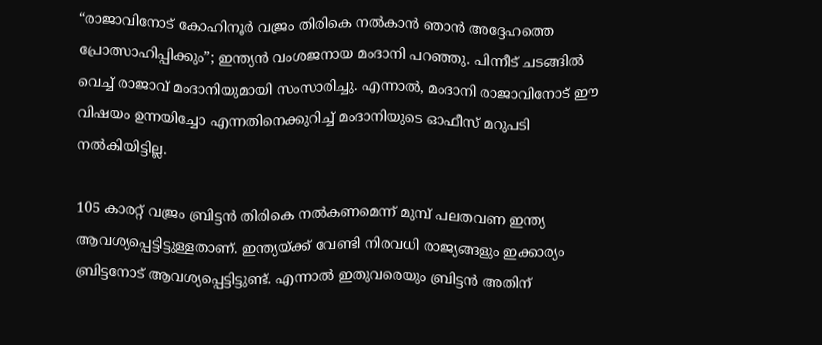“രാജാവിനോട് കോഹിനൂർ വജ്രം തിരികെ നൽകാൻ ഞാൻ അദ്ദേഹത്തെ പ്രോത്സാഹിപ്പിക്കും”; ഇന്ത്യൻ വംശജനായ മംദാനി പറഞ്ഞു. പിന്നീട് ചടങ്ങിൽ വെച്ച് രാജാവ് മംദാനിയുമായി സംസാരിച്ചു. എന്നാൽ, മംദാനി രാജാവിനോട് ഈ വിഷയം ഉന്നയിച്ചോ എന്നതിനെക്കുറിച്ച് മംദാനിയുടെ ഓഫീസ് മറുപടി നൽകിയിട്ടില്ല.

105 കാരറ്റ് വജ്രം ബ്രിട്ടൻ തിരികെ നൽകണമെന്ന് മുമ്പ് പലതവണ ഇന്ത്യ ആവശ്യപ്പെട്ടിട്ടുള്ളതാണ്. ഇന്ത്യയ്ക്ക് വേണ്ടി നിരവധി രാജ്യങ്ങളും ഇക്കാര്യം ബ്രിട്ടനോട് ആവശ്യപ്പെട്ടിട്ടുണ്ട്. എന്നാൽ ഇതുവരെയും ബ്രിട്ടൻ അതിന്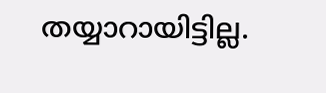തയ്യാറായിട്ടില്ല.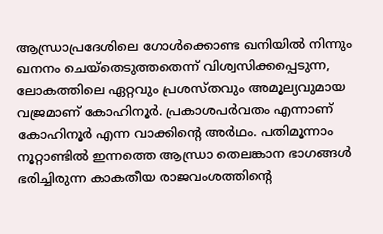ആന്ധ്രാപ്രദേശിലെ ഗോൾക്കൊണ്ട ഖനിയിൽ നിന്നും ഖനനം ചെയ്തെടുത്തതെന്ന് വിശ്വസിക്കപ്പെടുന്ന, ലോകത്തിലെ ഏറ്റവും പ്രശസ്തവും അമൂല്യവുമായ വജ്രമാണ് കോഹിനൂർ. പ്രകാശപര്‍വതം എന്നാണ് കോഹിനൂര്‍ എന്ന വാക്കിന്‍റെ അര്‍ഥം. പതിമൂന്നാം നൂറ്റാണ്ടിൽ ഇന്നത്തെ ആന്ധ്രാ തെലങ്കാന ഭാഗങ്ങള്‍ ഭരിച്ചിരുന്ന കാകതീയ രാജവംശത്തിന്റെ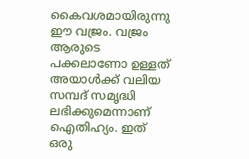കൈവശമായിരുന്നു ഈ വജ്രം. വജ്രം ആരുടെ പക്കലാണോ ഉള്ളത് അയാള്‍ക്ക് വലിയ സമ്പദ് സമൃദ്ധി ലഭിക്കുമെന്നാണ് ഐതിഹ്യം. ഇത് ഒരു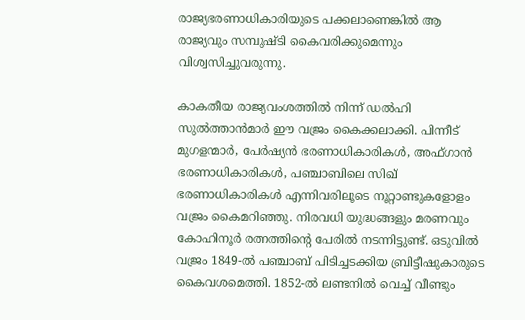രാജ്യഭരണാധികാരിയുടെ പക്കലാണെങ്കില്‍ ആ രാജ്യവും സമ്പുഷ്ടി കൈവരിക്കുമെന്നും വിശ്വസിച്ചുവരുന്നു.

കാകതീയ രാജ്യവംശത്തില്‍ നിന്ന് ഡൽഹി സുൽത്താൻമാർ ഈ വജ്രം കൈക്കലാക്കി. പിന്നീട് മുഗളന്മാർ, പേർഷ്യൻ ഭരണാധികാരികൾ, അഫ്ഗാൻ ഭരണാധികാരികൾ, പഞ്ചാബിലെ സിഖ് ഭരണാധികാരികൾ എന്നിവരിലൂടെ നൂറ്റാണ്ടുകളോളം വജ്രം കൈമറിഞ്ഞു. നിരവധി യുദ്ധങ്ങളും മരണവും കോഹിനൂര്‍ രത്നത്തിന്‍റെ പേരില്‍ നടന്നിട്ടുണ്ട്. ഒടുവിൽ വജ്രം 1849-ൽ പഞ്ചാബ് പിടിച്ചടക്കിയ ബ്രിട്ടീഷുകാരുടെ കൈവശമെത്തി. 1852-ൽ ലണ്ടനിൽ വെച്ച് വീണ്ടും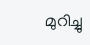മുറിച്ചു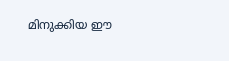മിനുക്കിയ ഈ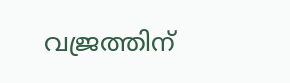വജ്രത്തിന്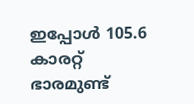ഇപ്പോൾ 105.6 കാരറ്റ് ഭാരമുണ്ട്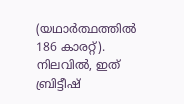(യഥാർത്ഥത്തിൽ 186 കാരറ്റ്). നിലവിൽ, ഇത് ബ്രിട്ടീഷ്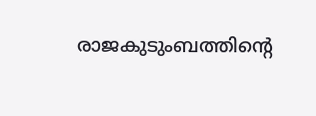രാജകുടുംബത്തിന്‍റെ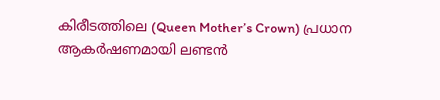കിരീടത്തിലെ (Queen Mother’s Crown) പ്രധാന ആകർഷണമായി ലണ്ടൻ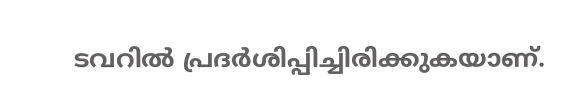ടവറിൽ പ്രദർശിപ്പിച്ചിരിക്കുകയാണ്.